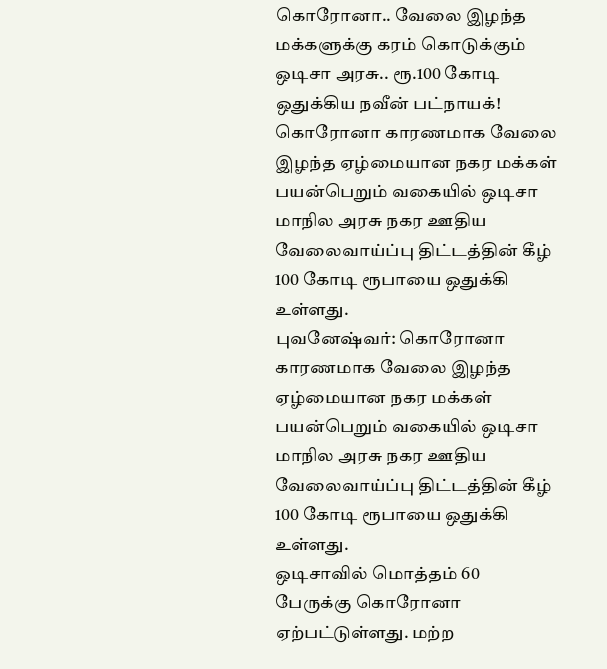கொரோனா.. வேலை இழந்த மக்களுக்கு கரம் கொடுக்கும் ஒடிசா அரசு.. ரூ.100 கோடி ஒதுக்கிய நவீன் பட்நாயக்!
கொரோனா காரணமாக வேலை இழந்த ஏழ்மையான நகர மக்கள் பயன்பெறும் வகையில் ஒடிசா மாநில அரசு நகர ஊதிய வேலைவாய்ப்பு திட்டத்தின் கீழ் 100 கோடி ரூபாயை ஒதுக்கி உள்ளது.
புவனேஷ்வர்: கொரோனா காரணமாக வேலை இழந்த ஏழ்மையான நகர மக்கள் பயன்பெறும் வகையில் ஒடிசா மாநில அரசு நகர ஊதிய வேலைவாய்ப்பு திட்டத்தின் கீழ் 100 கோடி ரூபாயை ஒதுக்கி உள்ளது.
ஒடிசாவில் மொத்தம் 60 பேருக்கு கொரோனா ஏற்பட்டுள்ளது. மற்ற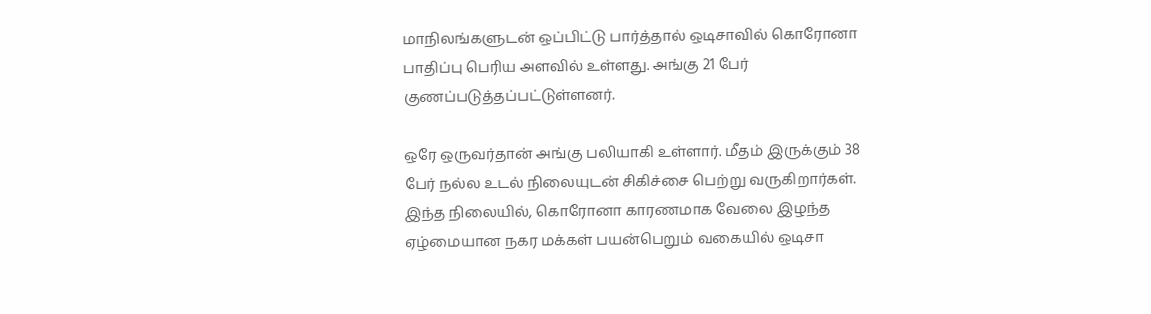மாநிலங்களுடன் ஒப்பிட்டு பார்த்தால் ஒடிசாவில் கொரோனா பாதிப்பு பெரிய அளவில் உள்ளது. அங்கு 21 பேர் குணப்படுத்தப்பட்டுள்ளனர்.

ஒரே ஒருவர்தான் அங்கு பலியாகி உள்ளார். மீதம் இருக்கும் 38 பேர் நல்ல உடல் நிலையுடன் சிகிச்சை பெற்று வருகிறார்கள்.
இந்த நிலையில், கொரோனா காரணமாக வேலை இழந்த ஏழ்மையான நகர மக்கள் பயன்பெறும் வகையில் ஒடிசா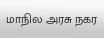மாநில அரசு நகர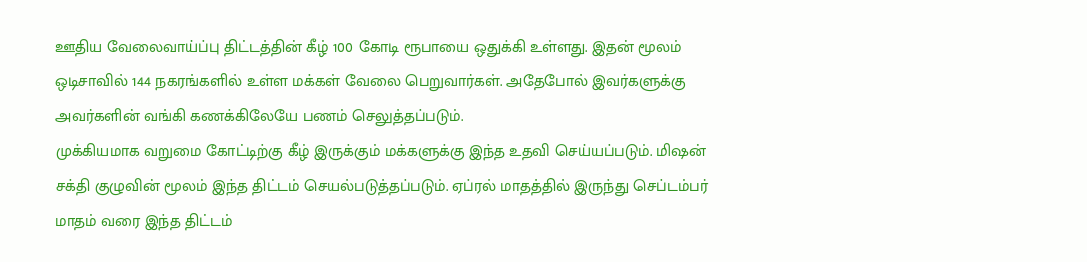ஊதிய வேலைவாய்ப்பு திட்டத்தின் கீழ் 100 கோடி ரூபாயை ஒதுக்கி உள்ளது. இதன் மூலம் ஒடிசாவில் 144 நகரங்களில் உள்ள மக்கள் வேலை பெறுவார்கள். அதேபோல் இவர்களுக்கு அவர்களின் வங்கி கணக்கிலேயே பணம் செலுத்தப்படும்.
முக்கியமாக வறுமை கோட்டிற்கு கீழ் இருக்கும் மக்களுக்கு இந்த உதவி செய்யப்படும். மிஷன் சக்தி குழுவின் மூலம் இந்த திட்டம் செயல்படுத்தப்படும். ஏப்ரல் மாதத்தில் இருந்து செப்டம்பர் மாதம் வரை இந்த திட்டம்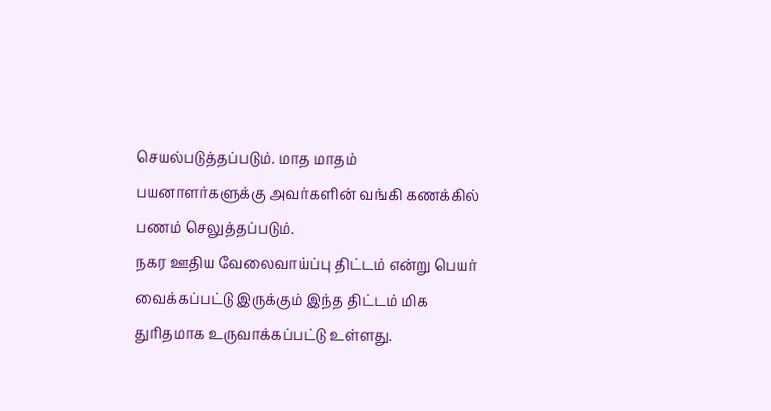செயல்படுத்தப்படும். மாத மாதம் பயனாளர்களுக்கு அவர்களின் வங்கி கணக்கில் பணம் செலுத்தப்படும்.
நகர ஊதிய வேலைவாய்ப்பு திட்டம் என்று பெயர் வைக்கப்பட்டு இருக்கும் இந்த திட்டம் மிக துரிதமாக உருவாக்கப்பட்டு உள்ளது.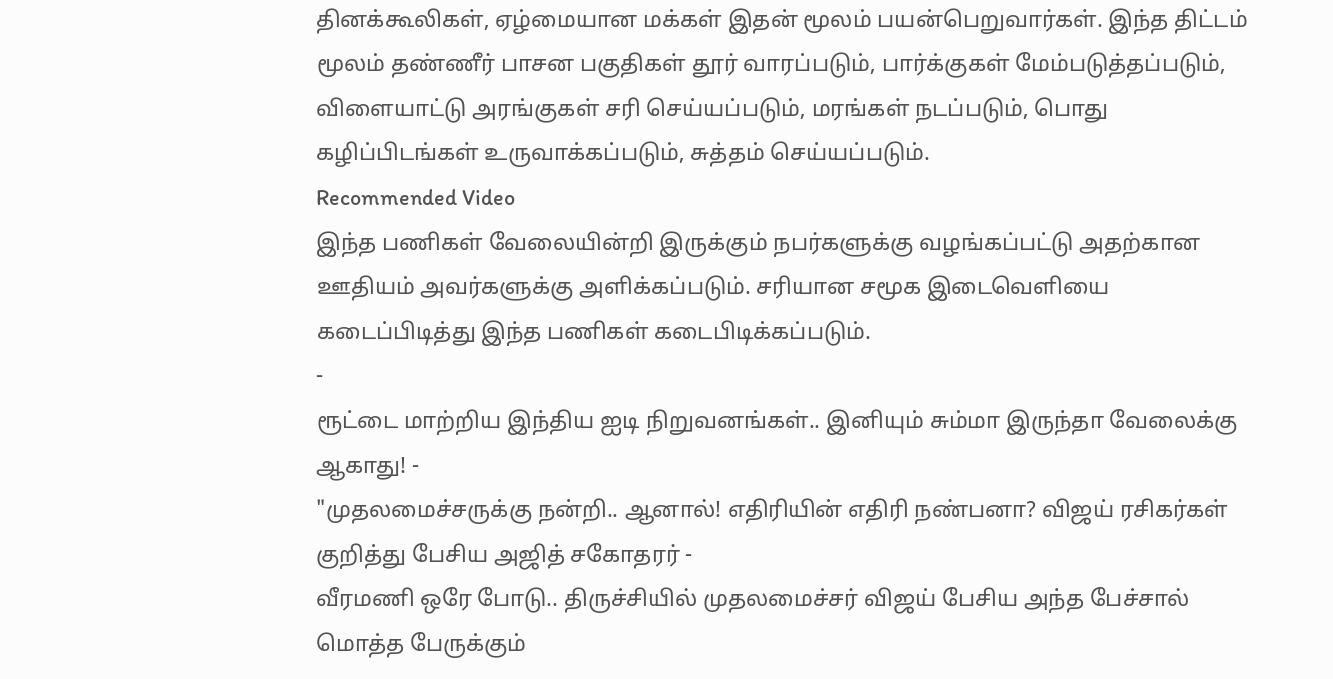தினக்கூலிகள், ஏழ்மையான மக்கள் இதன் மூலம் பயன்பெறுவார்கள். இந்த திட்டம் மூலம் தண்ணீர் பாசன பகுதிகள் தூர் வாரப்படும், பார்க்குகள் மேம்படுத்தப்படும், விளையாட்டு அரங்குகள் சரி செய்யப்படும், மரங்கள் நடப்படும், பொது கழிப்பிடங்கள் உருவாக்கப்படும், சுத்தம் செய்யப்படும்.
Recommended Video
இந்த பணிகள் வேலையின்றி இருக்கும் நபர்களுக்கு வழங்கப்பட்டு அதற்கான ஊதியம் அவர்களுக்கு அளிக்கப்படும். சரியான சமூக இடைவெளியை கடைப்பிடித்து இந்த பணிகள் கடைபிடிக்கப்படும்.
-
ரூட்டை மாற்றிய இந்திய ஐடி நிறுவனங்கள்.. இனியும் சும்மா இருந்தா வேலைக்கு ஆகாது! -
"முதலமைச்சருக்கு நன்றி.. ஆனால்! எதிரியின் எதிரி நண்பனா? விஜய் ரசிகர்கள் குறித்து பேசிய அஜித் சகோதரர் -
வீரமணி ஒரே போடு.. திருச்சியில் முதலமைச்சர் விஜய் பேசிய அந்த பேச்சால் மொத்த பேருக்கும்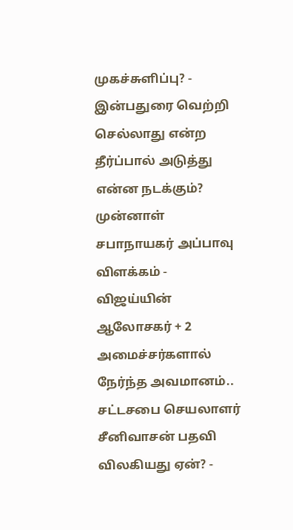முகச்சுளிப்பு? -
இன்பதுரை வெற்றி செல்லாது என்ற தீர்ப்பால் அடுத்து என்ன நடக்கும்? முன்னாள் சபாநாயகர் அப்பாவு விளக்கம் -
விஜய்யின் ஆலோசகர் + 2 அமைச்சர்களால் நேர்ந்த அவமானம்.. சட்டசபை செயலாளர் சீனிவாசன் பதவி விலகியது ஏன்? -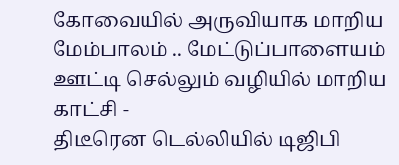கோவையில் அருவியாக மாறிய மேம்பாலம் .. மேட்டுப்பாளையம் ஊட்டி செல்லும் வழியில் மாறிய காட்சி -
திடீரென டெல்லியில் டிஜிபி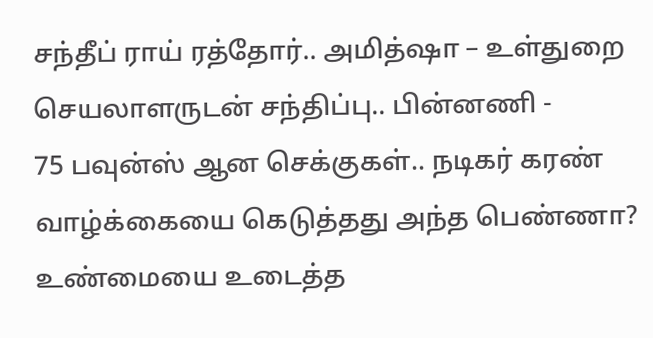சந்தீப் ராய் ரத்தோர்.. அமித்ஷா – உள்துறை செயலாளருடன் சந்திப்பு.. பின்னணி -
75 பவுன்ஸ் ஆன செக்குகள்.. நடிகர் கரண் வாழ்க்கையை கெடுத்தது அந்த பெண்ணா? உண்மையை உடைத்த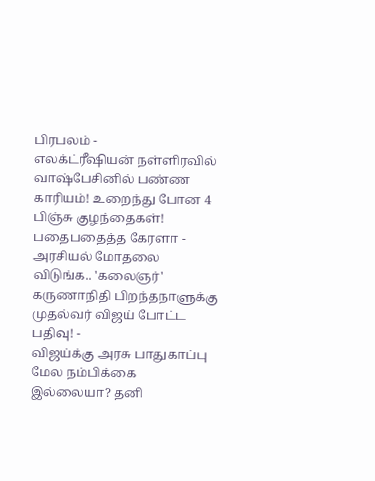பிரபலம் -
எலக்ட்ரீஷியன் நள்ளிரவில் வாஷ்பேசினில் பண்ண காரியம்! உறைந்து போன 4 பிஞ்சு குழந்தைகள்! பதைபதைத்த கேரளா -
அரசியல் மோதலை விடுங்க.. 'கலைஞர்' கருணாநிதி பிறந்தநாளுக்கு முதல்வர் விஜய் போட்ட பதிவு! -
விஜய்க்கு அரசு பாதுகாப்பு மேல நம்பிக்கை இல்லையா? தனி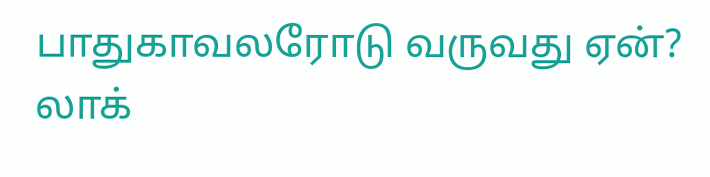பாதுகாவலரோடு வருவது ஏன்? லாக்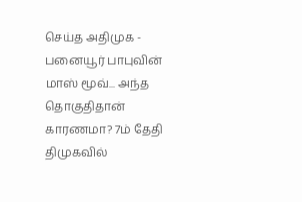செய்த அதிமுக -
பனையூர் பாபுவின் மாஸ் மூவ்... அந்த தொகுதிதான் காரணமா? 7ம் தேதி திமுகவில்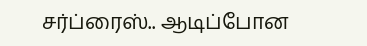சர்ப்ரைஸ்.. ஆடிப்போன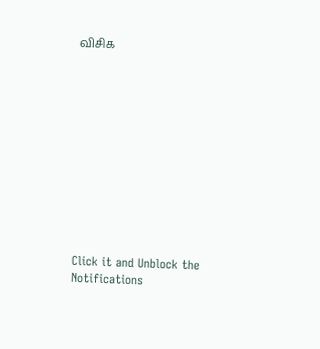விசிக












Click it and Unblock the Notifications